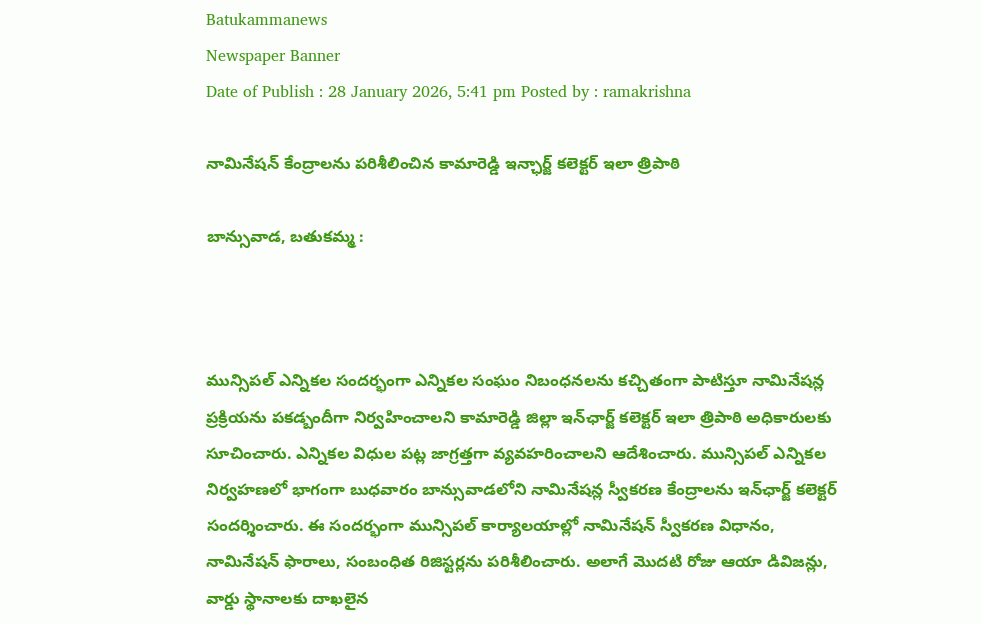Batukammanews
Newspaper Banner
Date of Publish : 28 January 2026, 5:41 pm Posted by : ramakrishna

నామినేషన్ కేంద్రాలను పరిశీలించిన కామారెడ్డి ఇన్ఛార్జ్ కలెక్టర్ ఇలా త్రిపాఠి

బాన్సువాడ, బతుకమ్మ :



మున్సిపల్ ఎన్నికల సందర్భంగా ఎన్నికల సంఘం నిబంధనలను కచ్చితంగా పాటిస్తూ నామినేషన్ల ప్రక్రియను పకడ్బందీగా నిర్వహించాలని కామారెడ్డి జిల్లా ఇన్‌ఛార్జ్ కలెక్టర్ ఇలా త్రిపాఠి అధికారులకు సూచించారు. ఎన్నికల విధుల పట్ల జాగ్రత్తగా వ్యవహరించాలని ఆదేశించారు. మున్సిపల్ ఎన్నికల నిర్వహణలో భాగంగా బుధవారం బాన్సువాడలోని నామినేషన్ల స్వీకరణ కేంద్రాలను ఇన్‌ఛార్జ్ కలెక్టర్ సందర్శించారు. ఈ సందర్భంగా మున్సిపల్ కార్యాలయాల్లో నామినేషన్ స్వీకరణ విధానం, నామినేషన్ ఫారాలు, సంబంధిత రిజిస్టర్లను పరిశీలించారు. అలాగే మొదటి రోజు ఆయా డివిజన్లు, వార్డు స్థానాలకు దాఖలైన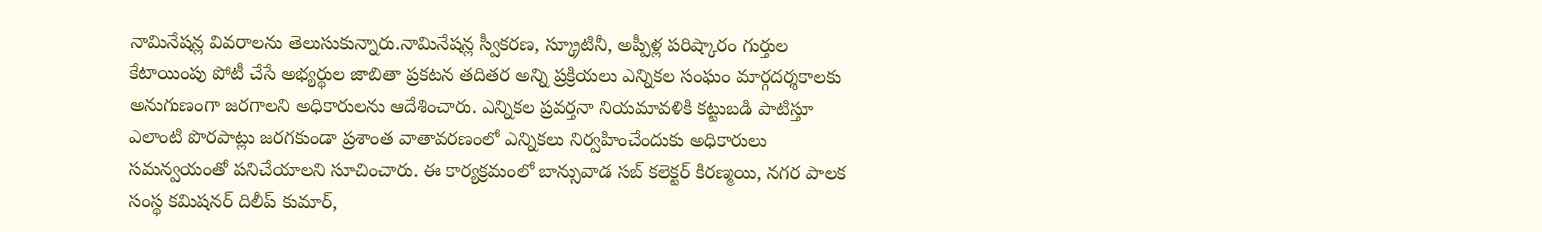నామినేషన్ల వివరాలను తెలుసుకున్నారు.నామినేషన్ల స్వీకరణ, స్క్రూటినీ, అప్పీళ్ల పరిష్కారం గుర్తుల కేటాయింపు పోటీ చేసే అభ్యర్థుల జాబితా ప్రకటన తదితర అన్ని ప్రక్రియలు ఎన్నికల సంఘం మార్గదర్శకాలకు అనుగుణంగా జరగాలని అధికారులను ఆదేశించారు. ఎన్నికల ప్రవర్తనా నియమావళికి కట్టుబడి పాటిస్తూ ఎలాంటి పొరపాట్లు జరగకుండా ప్రశాంత వాతావరణంలో ఎన్నికలు నిర్వహించేందుకు అధికారులు సమన్వయంతో పనిచేయాలని సూచించారు. ఈ కార్యక్రమంలో బాన్సువాడ సబ్ కలెక్టర్ కిరణ్మయి, నగర పాలక సంస్థ కమిషనర్ దిలీప్ కుమార్,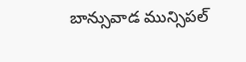బాన్సువాడ మున్సిపల్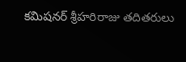కమిషనర్ శ్రీహరిరాజు తదితరులు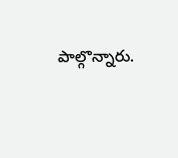పాల్గొన్నారు.